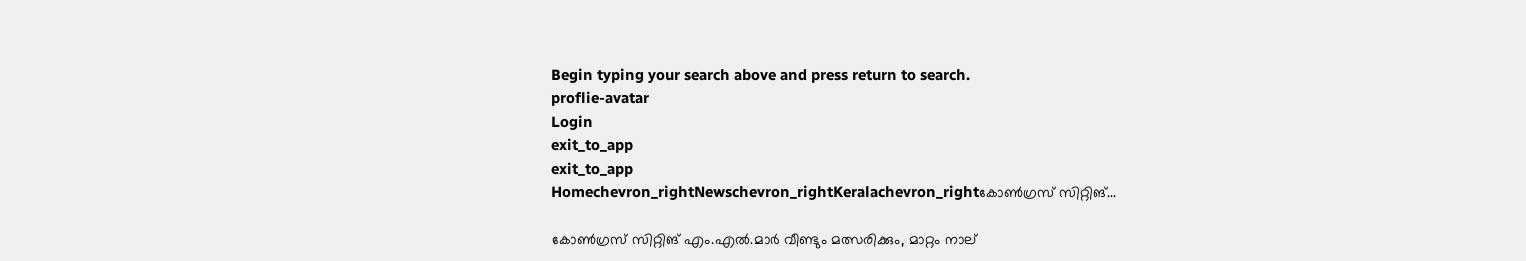Begin typing your search above and press return to search.
proflie-avatar
Login
exit_to_app
exit_to_app
Homechevron_rightNewschevron_rightKeralachevron_rightകോൺഗ്രസ് സിറ്റിങ്...

കോൺഗ്രസ് സിറ്റിങ് എം.എൽ.മാർ വീണ്ടും മത്സരിക്കും, മാറ്റം നാല്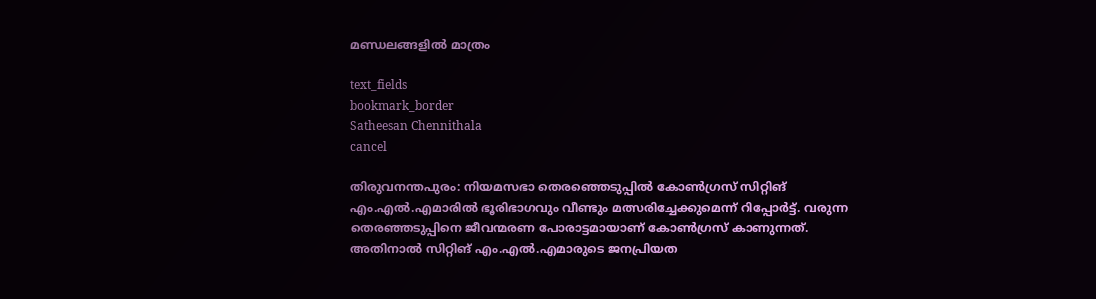മണ്ഡലങ്ങളിൽ മാത്രം

text_fields
bookmark_border
Satheesan Chennithala
cancel

തിരുവനന്തപുരം: നിയമസഭാ തെരഞ്ഞെടുപ്പില്‍ കോണ്‍ഗ്രസ് സിറ്റിങ് എം.എല്‍.എമാരില്‍ ഭൂരിഭാഗവും വീണ്ടും മത്സരിച്ചേക്കുമെന്ന് റിപ്പോർട്ട്. വരുന്ന തെരഞ്ഞടുപ്പിനെ ജീവന്മരണ പോരാട്ടമായാണ് കോൺഗ്രസ് കാണുന്നത്. അതിനാൽ സിറ്റിങ് എം.എൽ.എമാരുടെ ജനപ്രിയത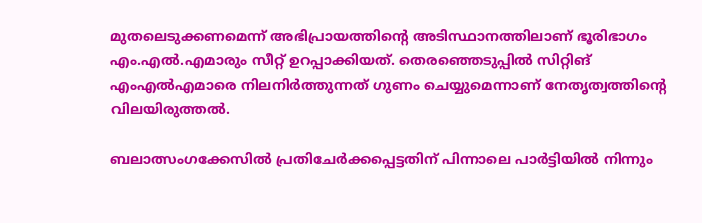മുതലെടുക്കണമെന്ന് അഭിപ്രായത്തിന്‍റെ അടിസ്ഥാനത്തിലാണ് ഭൂരിഭാഗം എം.എൽ.എമാരും സീറ്റ് ഉറപ്പാക്കിയത്. തെരഞ്ഞെടുപ്പില്‍ സിറ്റിങ് എംഎല്‍എമാരെ നിലനിര്‍ത്തുന്നത് ഗുണം ചെയ്യുമെന്നാണ് നേതൃത്വത്തിന്റെ വിലയിരുത്തല്‍.

ബലാത്സംഗക്കേസില്‍ പ്രതിചേര്‍ക്കപ്പെട്ടതിന് പിന്നാലെ പാര്‍ട്ടിയില്‍ നിന്നും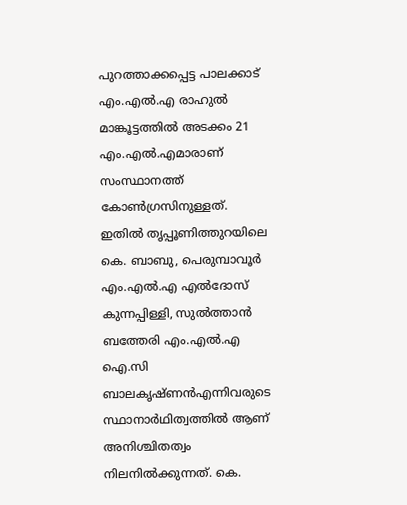പുറത്താക്കപ്പെട്ട പാലക്കാട് എം.എൽ.എ രാഹുല്‍ മാങ്കൂട്ടത്തിൽ അടക്കം 21 എം.എൽ.എമാരാണ് സംസ്ഥാനത്ത് കോൺഗ്രസിനുള്ളത്. ഇതില്‍ തൃപ്പൂണിത്തുറയിലെ കെ. ബാബു, പെരുമ്പാവൂർ എം.എൽ.എ എല്‍ദോസ് കുന്നപ്പിള്ളി, സുല്‍ത്താന്‍ ബത്തേരി എം.എൽ.എ ഐ.സി ബാലകൃഷ്ണന്‍എന്നിവരുടെ സ്ഥാനാര്‍ഥിത്വത്തില്‍ ആണ് അനിശ്ചിതത്വം നിലനില്‍ക്കുന്നത്. കെ.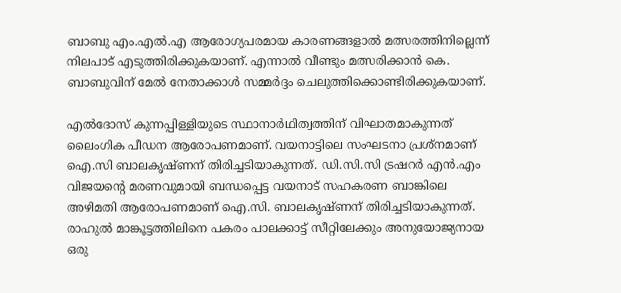ബാബു എം.എൽ.എ ആരോഗ്യപരമായ കാരണങ്ങളാല്‍ മത്സരത്തിനില്ലെന്ന് നിലപാട് എടുത്തിരിക്കുകയാണ്. എന്നാൽ വീണ്ടും മത്സരിക്കാൻ കെ. ബാബുവിന് മേൽ നേതാക്കാൾ സമ്മർദ്ദം ചെലുത്തിക്കൊണ്ടിരിക്കുകയാണ്.

എൽദോസ് കുന്നപ്പിള്ളിയുടെ സ്ഥാനാർഥിത്വത്തിന് വിഘാതമാകുന്നത് ലൈംഗിക പീഡന ആരോപണമാണ്. വയനാട്ടിലെ സംഘടനാ പ്രശ്നമാണ് ഐ.സി ബാലകൃഷ്ണന് തിരിച്ചടിയാകുന്നത്. ഡി.സി.സി ട്രഷറര്‍ എന്‍.എം വിജയന്റെ മരണവുമായി ബന്ധപ്പെട്ട വയനാട് സഹകരണ ബാങ്കിലെ അഴിമതി ആരോപണമാണ് ഐ.സി. ബാലകൃഷ്ണന് തിരിച്ചടിയാകുന്നത്. രാഹുല്‍ മാങ്കൂട്ടത്തിലിനെ പകരം പാലക്കാട്ട് സീറ്റിലേക്കും അനുയോജ്യനായ ഒരു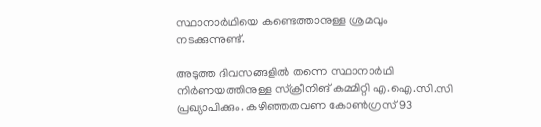സ്ഥാനാര്‍ഥിയെ കണ്ടെത്താനുള്ള ശ്രമവും നടക്കുന്നുണ്ട്.

അടുത്ത ദിവസങ്ങളിൽ തന്നെ സ്ഥാനാർഥി നിർണയത്തിനുള്ള സ്‌ക്രീനിങ് കമ്മിറ്റി എ.ഐ.സി.സി പ്രഖ്യാപിക്കും. കഴിഞ്ഞതവണ കോൺഗ്രസ് 93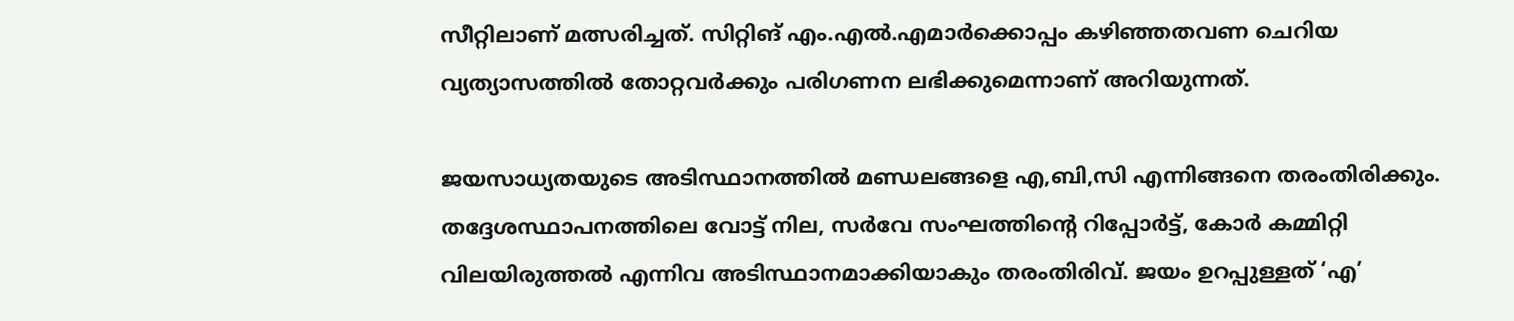സീറ്റിലാണ് മത്സരിച്ചത്. സിറ്റിങ് എം.എൽ.എമാർക്കൊപ്പം കഴിഞ്ഞതവണ ചെറിയ വ്യത്യാസത്തിൽ തോറ്റവർക്കും പരിഗണന ലഭിക്കുമെന്നാണ് അറിയുന്നത്.

ജയസാധ്യതയുടെ അടിസ്ഥാനത്തിൽ മണ്ഡലങ്ങളെ എ,ബി,സി എന്നിങ്ങനെ തരംതിരിക്കും. തദ്ദേശസ്ഥാപനത്തിലെ വോട്ട് നില, സർവേ സംഘത്തിന്റെ റിപ്പോർട്ട്, കോർ കമ്മിറ്റി വിലയിരുത്തൽ എന്നിവ അടിസ്ഥാനമാക്കിയാകും തരംതിരിവ്. ജയം ഉറപ്പുള്ളത് ‘എ’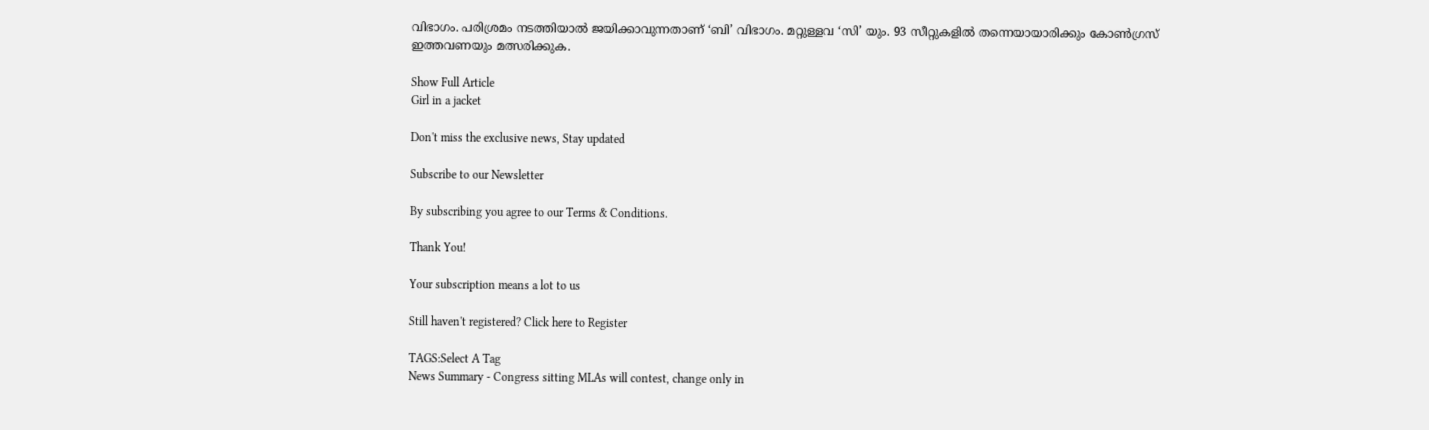വിഭാഗം. പരിശ്രമം നടത്തിയാൽ ജയിക്കാവുന്നതാണ് ‘ബി’ വിഭാഗം. മറ്റുള്ളവ ‘സി’ യും. 93 സീറ്റുകളിൽ തന്നെയായാരിക്കും കോൺഗ്രസ് ഇത്തവണയും മത്സരിക്കുക.

Show Full Article
Girl in a jacket

Don't miss the exclusive news, Stay updated

Subscribe to our Newsletter

By subscribing you agree to our Terms & Conditions.

Thank You!

Your subscription means a lot to us

Still haven't registered? Click here to Register

TAGS:Select A Tag
News Summary - Congress sitting MLAs will contest, change only in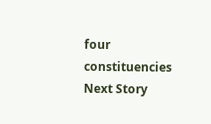four constituencies
Next Story